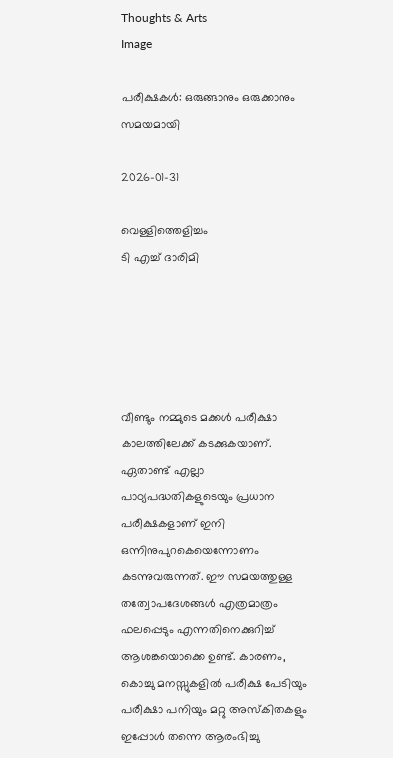Thoughts & Arts
Image

പരീക്ഷകൾ: ഒരുങ്ങാനും ഒരുക്കാനും സമയമായി

2026-01-31

വെള്ളിത്തെളിച്ചം
ടി എച്ച് ദാരിമി





വീണ്ടും നമ്മുടെ മക്കൾ പരീക്ഷാ കാലത്തിലേക്ക് കടക്കുകയാണ്. ഏതാണ്ട് എല്ലാ പാഠ്യപദ്ധതികളുടെയും പ്രധാന പരീക്ഷകളാണ് ഇനി ഒന്നിനുപുറകെയെന്നോണം കടന്നുവരുന്നത്. ഈ സമയത്തുള്ള തത്വോപദേശങ്ങൾ എത്രമാത്രം ഫലപ്പെടും എന്നതിനെക്കുറിച്ച് ആശങ്കയൊക്കെ ഉണ്ട്. കാരണം, കൊച്ചു മനസ്സുകളിൽ പരീക്ഷ പേടിയും പരീക്ഷാ പനിയും മറ്റു അസ്കിതകളും ഇപ്പോൾ തന്നെ ആരംഭിച്ചു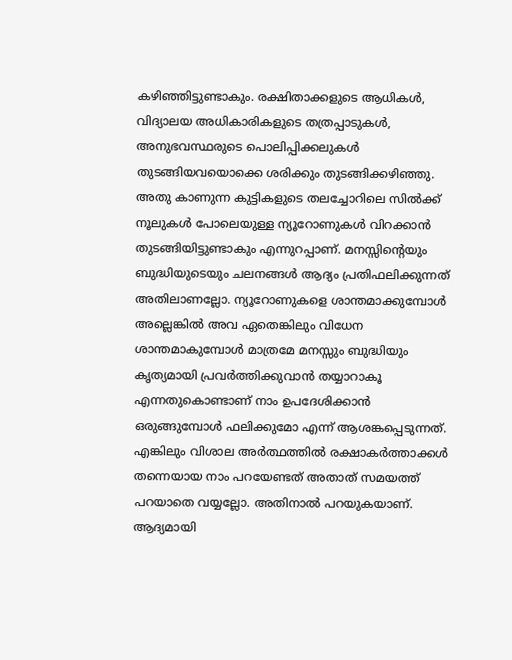കഴിഞ്ഞിട്ടുണ്ടാകും. രക്ഷിതാക്കളുടെ ആധികൾ, വിദ്യാലയ അധികാരികളുടെ തത്രപ്പാടുകൾ, അനുഭവസ്ഥരുടെ പൊലിപ്പിക്കലുകൾ തുടങ്ങിയവയൊക്കെ ശരിക്കും തുടങ്ങിക്കഴിഞ്ഞു. അതു കാണുന്ന കുട്ടികളുടെ തലച്ചോറിലെ സിൽക്ക് നൂലുകൾ പോലെയുള്ള ന്യൂറോണുകൾ വിറക്കാൻ തുടങ്ങിയിട്ടുണ്ടാകും എന്നുറപ്പാണ്. മനസ്സിന്റെയും ബുദ്ധിയുടെയും ചലനങ്ങൾ ആദ്യം പ്രതിഫലിക്കുന്നത് അതിലാണല്ലോ. ന്യൂറോണുകളെ ശാന്തമാക്കുമ്പോൾ അല്ലെങ്കിൽ അവ ഏതെങ്കിലും വിധേന ശാന്തമാകുമ്പോൾ മാത്രമേ മനസ്സും ബുദ്ധിയും കൃത്യമായി പ്രവർത്തിക്കുവാൻ തയ്യാറാകൂ എന്നതുകൊണ്ടാണ് നാം ഉപദേശിക്കാൻ ഒരുങ്ങുമ്പോൾ ഫലിക്കുമോ എന്ന് ആശങ്കപ്പെടുന്നത്. എങ്കിലും വിശാല അർത്ഥത്തിൽ രക്ഷാകർത്താക്കൾ തന്നെയായ നാം പറയേണ്ടത് അതാത് സമയത്ത് പറയാതെ വയ്യല്ലോ. അതിനാൽ പറയുകയാണ്. ആദ്യമായി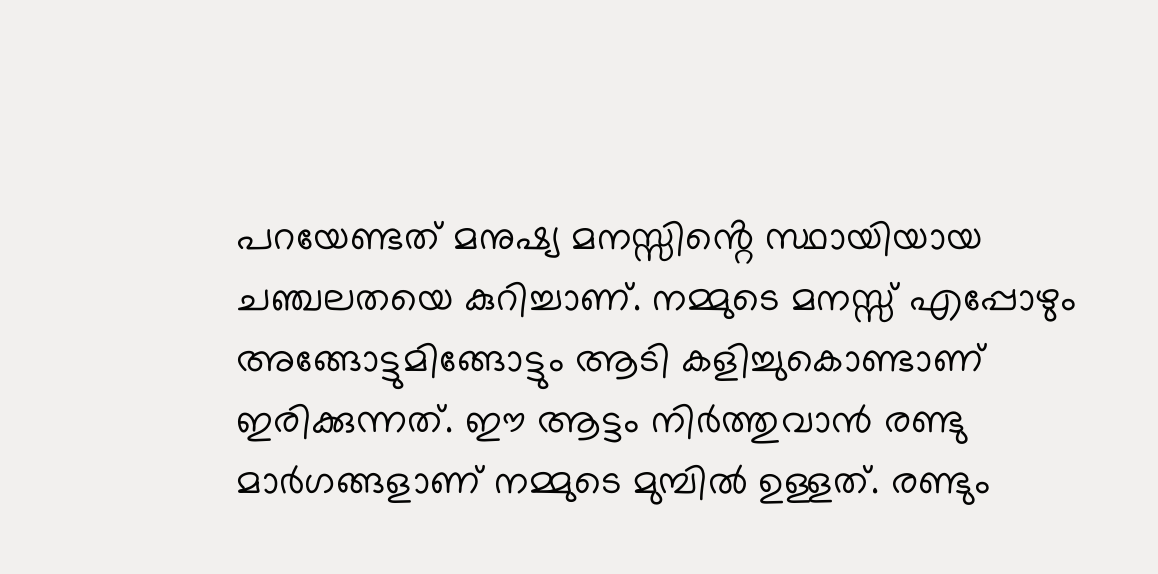പറയേണ്ടത് മനുഷ്യ മനസ്സിൻ്റെ സ്ഥായിയായ ചഞ്ചലതയെ കുറിച്ചാണ്. നമ്മുടെ മനസ്സ് എപ്പോഴും അങ്ങോട്ടുമിങ്ങോട്ടും ആടി കളിച്ചുകൊണ്ടാണ് ഇരിക്കുന്നത്. ഈ ആട്ടം നിർത്തുവാൻ രണ്ടു മാർഗങ്ങളാണ് നമ്മുടെ മുമ്പിൽ ഉള്ളത്. രണ്ടും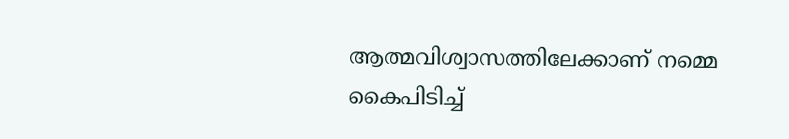ആത്മവിശ്വാസത്തിലേക്കാണ് നമ്മെ കൈപിടിച്ച്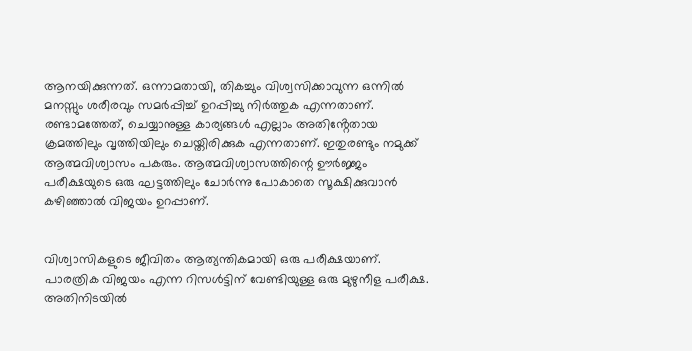ആനയിക്കുന്നത്. ഒന്നാമതായി, തികച്ചും വിശ്വസിക്കാവുന്ന ഒന്നിൽ മനസ്സും ശരീരവും സമർപ്പിച്ച് ഉറപ്പിച്ചു നിർത്തുക എന്നതാണ്. രണ്ടാമത്തേത്, ചെയ്യാനുള്ള കാര്യങ്ങൾ എല്ലാം അതിൻ്റേതായ ക്രമത്തിലും വൃത്തിയിലും ചെയ്തിരിക്കുക എന്നതാണ്. ഇതുരണ്ടും നമുക്ക് ആത്മവിശ്വാസം പകരും. ആത്മവിശ്വാസത്തിന്റെ ഊർജ്ജം പരീക്ഷയുടെ ഒരു ഘട്ടത്തിലും ചോർന്നു പോകാതെ സൂക്ഷിക്കുവാൻ കഴിഞ്ഞാൽ വിജയം ഉറപ്പാണ്.


വിശ്വാസികളുടെ ജീവിതം ആത്യന്തികമായി ഒരു പരീക്ഷയാണ്. പാരത്രിക വിജയം എന്ന റിസൾട്ടിന് വേണ്ടിയുള്ള ഒരു മുഴുനീള പരീക്ഷ. അതിനിടയിൽ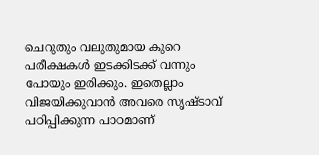ചെറുതും വലുതുമായ കുറെ പരീക്ഷകൾ ഇടക്കിടക്ക് വന്നും പോയും ഇരിക്കും. ഇതെല്ലാം വിജയിക്കുവാൻ അവരെ സൃഷ്ടാവ് പഠിപ്പിക്കുന്ന പാഠമാണ്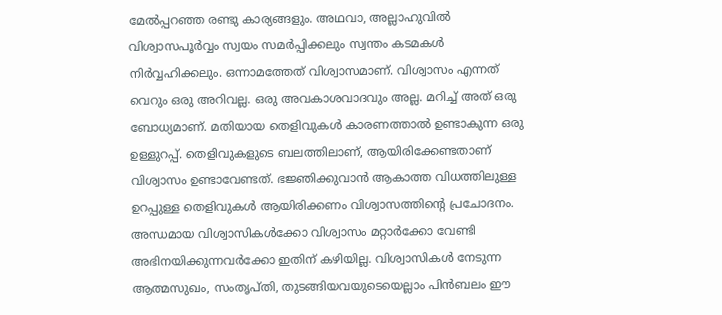മേൽപ്പറഞ്ഞ രണ്ടു കാര്യങ്ങളും. അഥവാ, അല്ലാഹുവിൽ വിശ്വാസപൂർവ്വം സ്വയം സമർപ്പിക്കലും സ്വന്തം കടമകൾ നിർവ്വഹിക്കലും. ഒന്നാമത്തേത് വിശ്വാസമാണ്. വിശ്വാസം എന്നത് വെറും ഒരു അറിവല്ല. ഒരു അവകാശവാദവും അല്ല. മറിച്ച് അത് ഒരു ബോധ്യമാണ്. മതിയായ തെളിവുകൾ കാരണത്താൽ ഉണ്ടാകുന്ന ഒരു ഉള്ളുറപ്പ്. തെളിവുകളുടെ ബലത്തിലാണ്, ആയിരിക്കേണ്ടതാണ് വിശ്വാസം ഉണ്ടാവേണ്ടത്. ഭജ്ഞിക്കുവാൻ ആകാത്ത വിധത്തിലുള്ള ഉറപ്പുള്ള തെളിവുകൾ ആയിരിക്കണം വിശ്വാസത്തിൻ്റെ പ്രചോദനം. അന്ധമായ വിശ്വാസികൾക്കോ വിശ്വാസം മറ്റാർക്കോ വേണ്ടി അഭിനയിക്കുന്നവർക്കോ ഇതിന് കഴിയില്ല. വിശ്വാസികൾ നേടുന്ന ആത്മസുഖം, സംതൃപ്തി, തുടങ്ങിയവയുടെയെല്ലാം പിൻബലം ഈ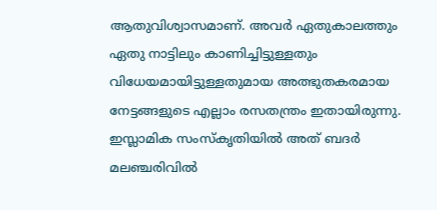ആതുവിശ്വാസമാണ്. അവർ ഏതുകാലത്തും ഏതു നാട്ടിലും കാണിച്ചിട്ടുള്ളതും വിധേയമായിട്ടുള്ളതുമായ അത്ഭുതകരമായ നേട്ടങ്ങളുടെ എല്ലാം രസതന്ത്രം ഇതായിരുന്നു. ഇസ്ലാമിക സംസ്കൃതിയിൽ അത് ബദർ മലഞ്ചരിവിൽ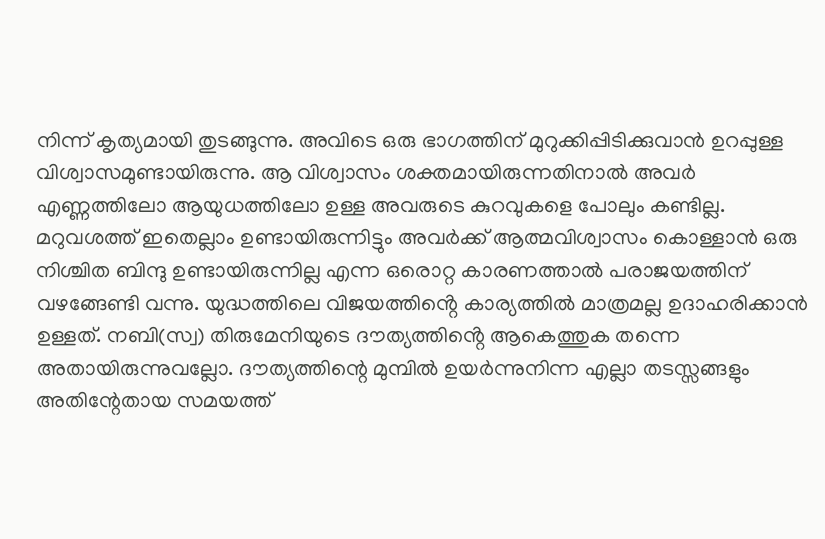നിന്ന് കൃത്യമായി തുടങ്ങുന്നു. അവിടെ ഒരു ഭാഗത്തിന് മുറുക്കിപ്പിടിക്കുവാൻ ഉറപ്പുള്ള വിശ്വാസമുണ്ടായിരുന്നു. ആ വിശ്വാസം ശക്തമായിരുന്നതിനാൽ അവർ എണ്ണത്തിലോ ആയുധത്തിലോ ഉള്ള അവരുടെ കുറവുകളെ പോലും കണ്ടില്ല. മറുവശത്ത് ഇതെല്ലാം ഉണ്ടായിരുന്നിട്ടും അവർക്ക് ആത്മവിശ്വാസം കൊള്ളാൻ ഒരു നിശ്ചിത ബിന്ദു ഉണ്ടായിരുന്നില്ല എന്ന ഒരൊറ്റ കാരണത്താൽ പരാജയത്തിന് വഴങ്ങേണ്ടി വന്നു. യുദ്ധത്തിലെ വിജയത്തിൻ്റെ കാര്യത്തിൽ മാത്രമല്ല ഉദാഹരിക്കാൻ ഉള്ളത്. നബി(സ്വ) തിരുമേനിയുടെ ദൗത്യത്തിൻ്റെ ആകെത്തുക തന്നെ അതായിരുന്നുവല്ലോ. ദൗത്യത്തിന്റെ മുമ്പിൽ ഉയർന്നുനിന്ന എല്ലാ തടസ്സങ്ങളും അതിന്റേതായ സമയത്ത്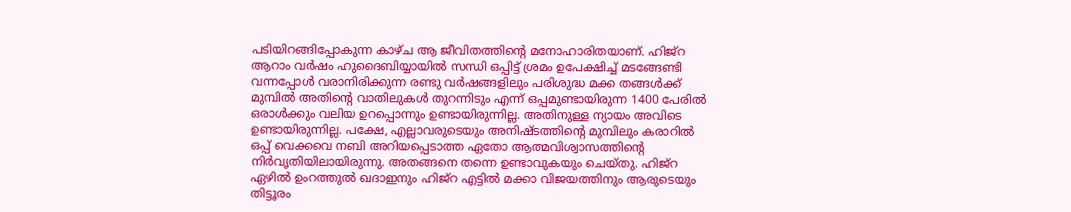പടിയിറങ്ങിപ്പോകുന്ന കാഴ്ച ആ ജീവിതത്തിന്റെ മനോഹാരിതയാണ്. ഹിജ്റ ആറാം വർഷം ഹുദൈബിയ്യായിൽ സന്ധി ഒപ്പിട്ട് ശ്രമം ഉപേക്ഷിച്ച് മടങ്ങേണ്ടി വന്നപ്പോൾ വരാനിരിക്കുന്ന രണ്ടു വർഷങ്ങളിലും പരിശുദ്ധ മക്ക തങ്ങൾക്ക് മുമ്പിൽ അതിന്റെ വാതിലുകൾ തുറന്നിടും എന്ന് ഒപ്പമുണ്ടായിരുന്ന 1400 പേരിൽ ഒരാൾക്കും വലിയ ഉറപ്പൊന്നും ഉണ്ടായിരുന്നില്ല. അതിനുള്ള ന്യായം അവിടെ ഉണ്ടായിരുന്നില്ല. പക്ഷേ, എല്ലാവരുടെയും അനിഷ്ടത്തിന്റെ മുമ്പിലും കരാറിൽ ഒപ്പ് വെക്കവെ നബി അറിയപ്പെടാത്ത ഏതോ ആത്മവിശ്വാസത്തിൻ്റെ നിർവൃതിയിലായിരുന്നു. അതങ്ങനെ തന്നെ ഉണ്ടാവുകയും ചെയ്തു. ഹിജ്റ ഏഴിൽ ഉംറത്തുൽ ഖദാഇനും ഹിജ്റ എട്ടിൽ മക്കാ വിജയത്തിനും ആരുടെയും തിട്ടൂരം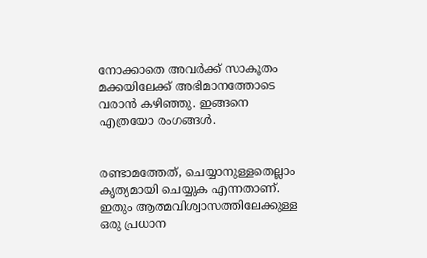നോക്കാതെ അവർക്ക് സാകൂതം മക്കയിലേക്ക് അഭിമാനത്തോടെ വരാൻ കഴിഞ്ഞു. ഇങ്ങനെ എത്രയോ രംഗങ്ങൾ.


രണ്ടാമത്തേത്, ചെയ്യാനുള്ളതെല്ലാം കൃത്യമായി ചെയ്യുക എന്നതാണ്. ഇതും ആത്മവിശ്വാസത്തിലേക്കുള്ള ഒരു പ്രധാന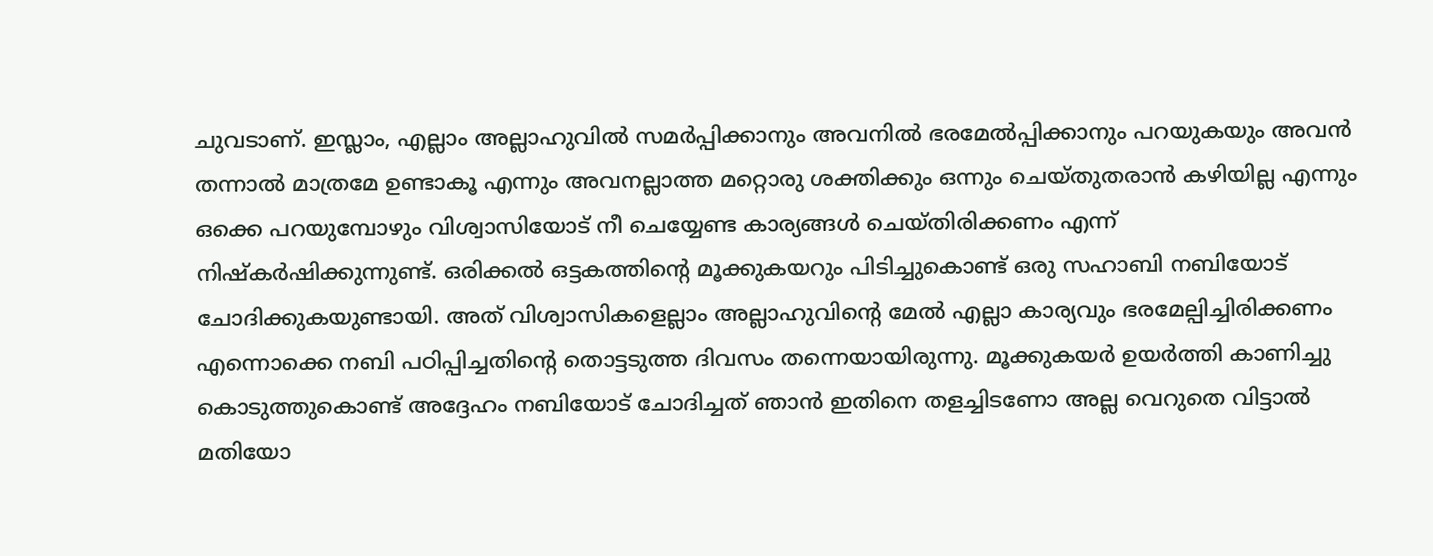ചുവടാണ്. ഇസ്ലാം, എല്ലാം അല്ലാഹുവിൽ സമർപ്പിക്കാനും അവനിൽ ഭരമേൽപ്പിക്കാനും പറയുകയും അവൻ തന്നാൽ മാത്രമേ ഉണ്ടാകൂ എന്നും അവനല്ലാത്ത മറ്റൊരു ശക്തിക്കും ഒന്നും ചെയ്തുതരാൻ കഴിയില്ല എന്നും ഒക്കെ പറയുമ്പോഴും വിശ്വാസിയോട് നീ ചെയ്യേണ്ട കാര്യങ്ങൾ ചെയ്തിരിക്കണം എന്ന് നിഷ്കർഷിക്കുന്നുണ്ട്. ഒരിക്കൽ ഒട്ടകത്തിന്റെ മൂക്കുകയറും പിടിച്ചുകൊണ്ട് ഒരു സഹാബി നബിയോട് ചോദിക്കുകയുണ്ടായി. അത് വിശ്വാസികളെല്ലാം അല്ലാഹുവിൻ്റെ മേൽ എല്ലാ കാര്യവും ഭരമേല്പിച്ചിരിക്കണം എന്നൊക്കെ നബി പഠിപ്പിച്ചതിന്റെ തൊട്ടടുത്ത ദിവസം തന്നെയായിരുന്നു. മൂക്കുകയർ ഉയർത്തി കാണിച്ചു കൊടുത്തുകൊണ്ട് അദ്ദേഹം നബിയോട് ചോദിച്ചത് ഞാൻ ഇതിനെ തളച്ചിടണോ അല്ല വെറുതെ വിട്ടാൽ മതിയോ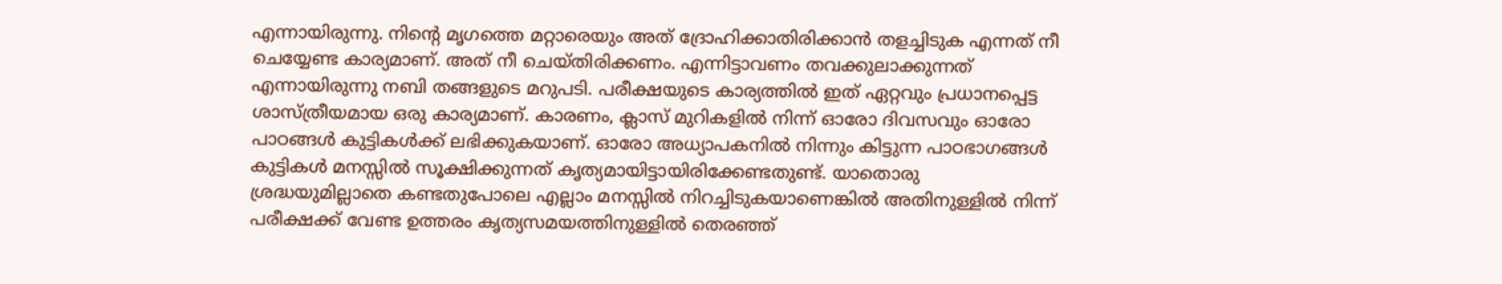എന്നായിരുന്നു. നിൻ്റെ മൃഗത്തെ മറ്റാരെയും അത് ദ്രോഹിക്കാതിരിക്കാൻ തളച്ചിടുക എന്നത് നീ ചെയ്യേണ്ട കാര്യമാണ്. അത് നീ ചെയ്തിരിക്കണം. എന്നിട്ടാവണം തവക്കുലാക്കുന്നത് എന്നായിരുന്നു നബി തങ്ങളുടെ മറുപടി. പരീക്ഷയുടെ കാര്യത്തിൽ ഇത് ഏറ്റവും പ്രധാനപ്പെട്ട ശാസ്ത്രീയമായ ഒരു കാര്യമാണ്. കാരണം, ക്ലാസ് മുറികളിൽ നിന്ന് ഓരോ ദിവസവും ഓരോ പാഠങ്ങൾ കുട്ടികൾക്ക് ലഭിക്കുകയാണ്. ഓരോ അധ്യാപകനിൽ നിന്നും കിട്ടുന്ന പാഠഭാഗങ്ങൾ കുട്ടികൾ മനസ്സിൽ സൂക്ഷിക്കുന്നത് കൃത്യമായിട്ടായിരിക്കേണ്ടതുണ്ട്. യാതൊരു ശ്രദ്ധയുമില്ലാതെ കണ്ടതുപോലെ എല്ലാം മനസ്സിൽ നിറച്ചിടുകയാണെങ്കിൽ അതിനുള്ളിൽ നിന്ന് പരീക്ഷക്ക് വേണ്ട ഉത്തരം കൃത്യസമയത്തിനുള്ളിൽ തെരഞ്ഞ്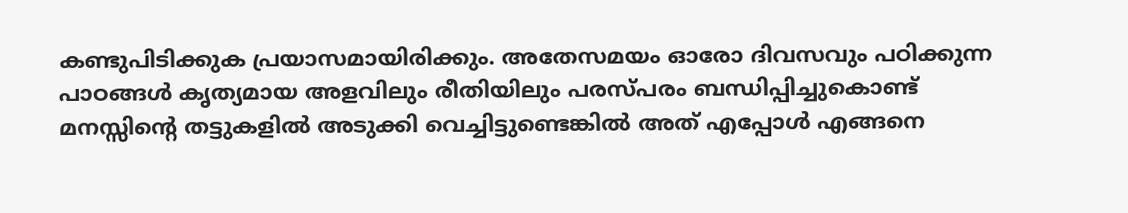കണ്ടുപിടിക്കുക പ്രയാസമായിരിക്കും. അതേസമയം ഓരോ ദിവസവും പഠിക്കുന്ന പാഠങ്ങൾ കൃത്യമായ അളവിലും രീതിയിലും പരസ്പരം ബന്ധിപ്പിച്ചുകൊണ്ട് മനസ്സിൻ്റെ തട്ടുകളിൽ അടുക്കി വെച്ചിട്ടുണ്ടെങ്കിൽ അത് എപ്പോൾ എങ്ങനെ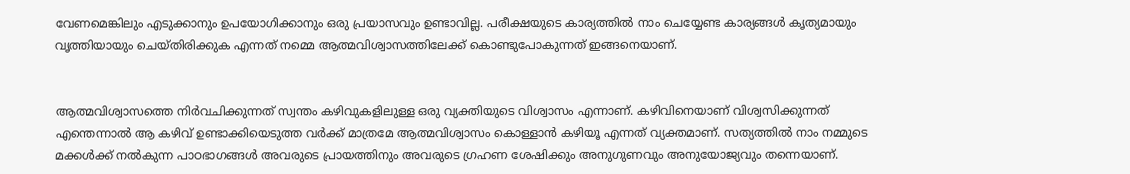വേണമെങ്കിലും എടുക്കാനും ഉപയോഗിക്കാനും ഒരു പ്രയാസവും ഉണ്ടാവില്ല. പരീക്ഷയുടെ കാര്യത്തിൽ നാം ചെയ്യേണ്ട കാര്യങ്ങൾ കൃത്യമായും വൃത്തിയായും ചെയ്തിരിക്കുക എന്നത് നമ്മെ ആത്മവിശ്വാസത്തിലേക്ക് കൊണ്ടുപോകുന്നത് ഇങ്ങനെയാണ്.


ആത്മവിശ്വാസത്തെ നിർവചിക്കുന്നത് സ്വന്തം കഴിവുകളിലുള്ള ഒരു വ്യക്തിയുടെ വിശ്വാസം എന്നാണ്. കഴിവിനെയാണ് വിശ്വസിക്കുന്നത് എന്തെന്നാൽ ആ കഴിവ് ഉണ്ടാക്കിയെടുത്ത വർക്ക് മാത്രമേ ആത്മവിശ്വാസം കൊള്ളാൻ കഴിയൂ എന്നത് വ്യക്തമാണ്. സത്യത്തിൽ നാം നമ്മുടെ മക്കൾക്ക് നൽകുന്ന പാഠഭാഗങ്ങൾ അവരുടെ പ്രായത്തിനും അവരുടെ ഗ്രഹണ ശേഷിക്കും അനുഗുണവും അനുയോജ്യവും തന്നെയാണ്.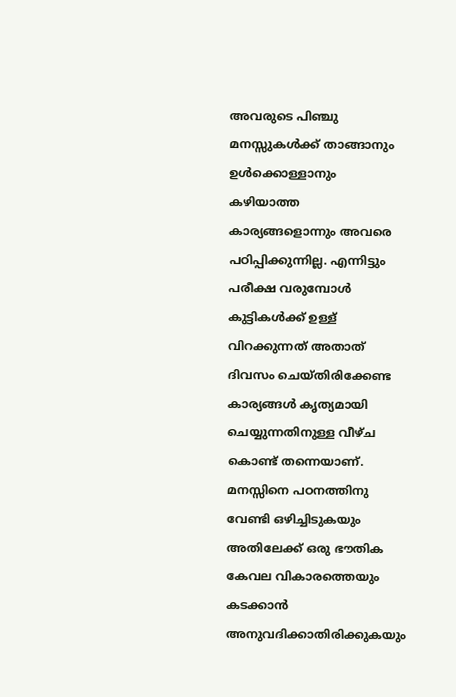അവരുടെ പിഞ്ചു മനസ്സുകൾക്ക് താങ്ങാനും ഉൾക്കൊള്ളാനും കഴിയാത്ത കാര്യങ്ങളൊന്നും അവരെ പഠിപ്പിക്കുന്നില്ല. എന്നിട്ടും പരീക്ഷ വരുമ്പോൾ കുട്ടികൾക്ക് ഉള്ള് വിറക്കുന്നത് അതാത് ദിവസം ചെയ്തിരിക്കേണ്ട കാര്യങ്ങൾ കൃത്യമായി ചെയ്യുന്നതിനുള്ള വീഴ്ച കൊണ്ട് തന്നെയാണ്. മനസ്സിനെ പഠനത്തിനു വേണ്ടി ഒഴിച്ചിടുകയും അതിലേക്ക് ഒരു ഭൗതിക കേവല വികാരത്തെയും കടക്കാൻ അനുവദിക്കാതിരിക്കുകയും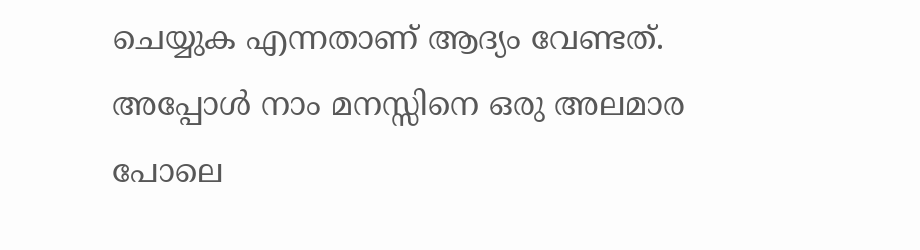ചെയ്യുക എന്നതാണ് ആദ്യം വേണ്ടത്. അപ്പോൾ നാം മനസ്സിനെ ഒരു അലമാര പോലെ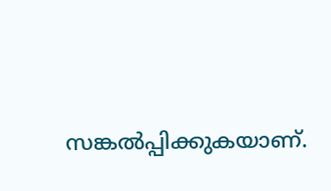സങ്കൽപ്പിക്കുകയാണ്.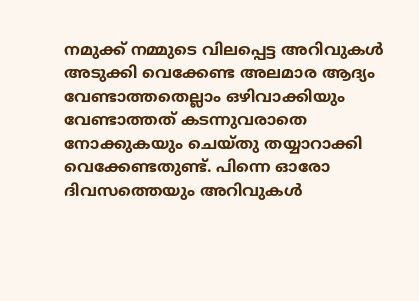നമുക്ക് നമ്മുടെ വിലപ്പെട്ട അറിവുകൾ അടുക്കി വെക്കേണ്ട അലമാര ആദ്യം വേണ്ടാത്തതെല്ലാം ഒഴിവാക്കിയും വേണ്ടാത്തത് കടന്നുവരാതെ നോക്കുകയും ചെയ്തു തയ്യാറാക്കി വെക്കേണ്ടതുണ്ട്. പിന്നെ ഓരോ ദിവസത്തെയും അറിവുകൾ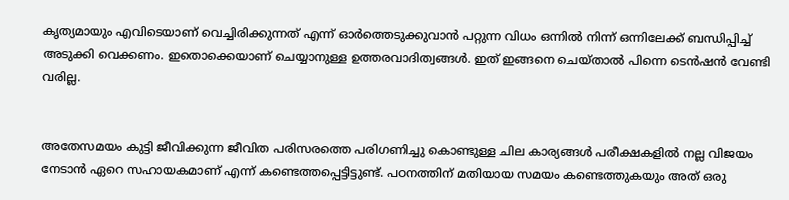കൃത്യമായും എവിടെയാണ് വെച്ചിരിക്കുന്നത് എന്ന് ഓർത്തെടുക്കുവാൻ പറ്റുന്ന വിധം ഒന്നിൽ നിന്ന് ഒന്നിലേക്ക് ബന്ധിപ്പിച്ച് അടുക്കി വെക്കണം. ഇതൊക്കെയാണ് ചെയ്യാനുള്ള ഉത്തരവാദിത്വങ്ങൾ. ഇത് ഇങ്ങനെ ചെയ്താൽ പിന്നെ ടെൻഷൻ വേണ്ടി വരില്ല.


അതേസമയം കുട്ടി ജീവിക്കുന്ന ജീവിത പരിസരത്തെ പരിഗണിച്ചു കൊണ്ടുള്ള ചില കാര്യങ്ങൾ പരീക്ഷകളിൽ നല്ല വിജയം നേടാൻ ഏറെ സഹായകമാണ് എന്ന് കണ്ടെത്തപ്പെട്ടിട്ടുണ്ട്. പഠനത്തിന് മതിയായ സമയം കണ്ടെത്തുകയും അത് ഒരു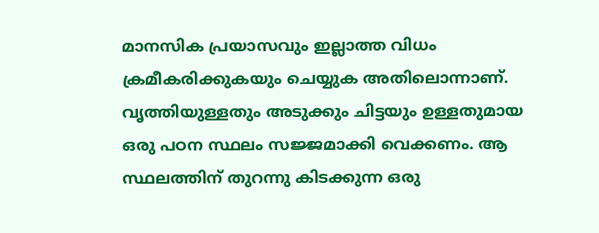മാനസിക പ്രയാസവും ഇല്ലാത്ത വിധം ക്രമീകരിക്കുകയും ചെയ്യുക അതിലൊന്നാണ്. വൃത്തിയുള്ളതും അടുക്കും ചിട്ടയും ഉള്ളതുമായ ഒരു പഠന സ്ഥലം സജ്ജമാക്കി വെക്കണം. ആ സ്ഥലത്തിന് തുറന്നു കിടക്കുന്ന ഒരു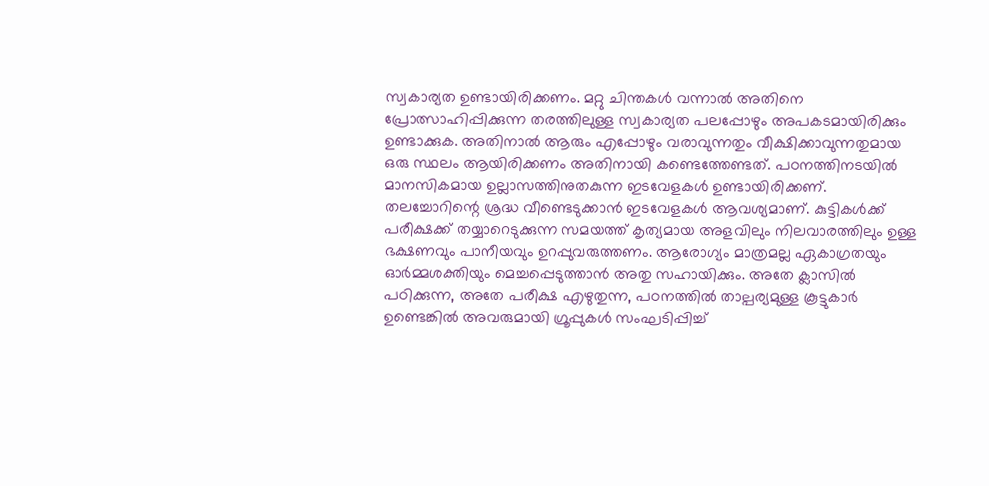സ്വകാര്യത ഉണ്ടായിരിക്കണം. മറ്റു ചിന്തകൾ വന്നാൽ അതിനെ പ്രോത്സാഹിപ്പിക്കുന്ന തരത്തിലുള്ള സ്വകാര്യത പലപ്പോഴും അപകടമായിരിക്കും ഉണ്ടാക്കുക. അതിനാൽ ആരും എപ്പോഴും വരാവുന്നതും വീക്ഷിക്കാവുന്നതുമായ ഒരു സ്ഥലം ആയിരിക്കണം അതിനായി കണ്ടെത്തേണ്ടത്. പഠനത്തിനടയില്‍ മാനസികമായ ഉല്ലാസത്തിനുതകുന്ന ഇടവേളകൾ ഉണ്ടായിരിക്കണ്. തലച്ചോറിന്റെ ശ്രദ്ധ വീണ്ടെടുക്കാന്‍ ഇടവേളകള്‍ ആവശ്യമാണ്. കുട്ടികൾക്ക് പരീക്ഷക്ക് തയ്യാറെടുക്കുന്ന സമയത്ത് കൃത്യമായ അളവിലും നിലവാരത്തിലും ഉള്ള ഭക്ഷണവും പാനീയവും ഉറപ്പുവരുത്തണം. ആരോഗ്യം മാത്രമല്ല ഏകാഗ്രതയും ഓര്‍മ്മശക്തിയും മെച്ചപ്പെടുത്താന്‍ അതു സഹായിക്കും. അതേ ക്ലാസിൽ പഠിക്കുന്ന, അതേ പരീക്ഷ എഴുതുന്ന, പഠനത്തിൽ താല്പര്യമുള്ള കൂട്ടുകാർ ഉണ്ടെങ്കിൽ അവരുമായി ഗ്രൂപ്പുകൾ സംഘടിപ്പിച്ച്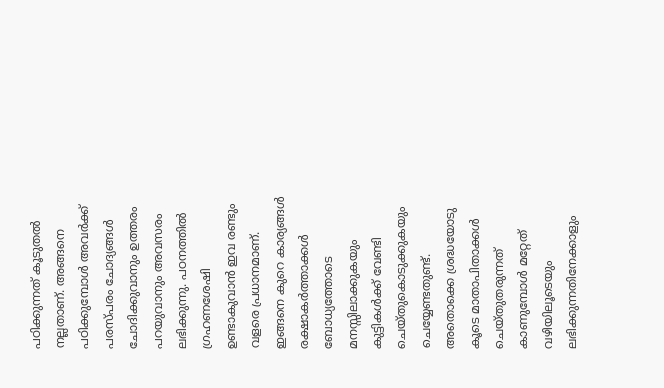പഠിക്കുന്നത് കൂടുതൽ നല്ലതാണ്. അങ്ങനെ പഠിക്കുമ്പോൾ അവർക്ക് പരസ്പരം ചോദ്യങ്ങൾ ചോദിക്കുവാനും ഉത്തരം പറയുവാനും അവസരം ലഭിക്കുന്നു. പഠനത്തിൽ ഗ്രഹണശേഷി ഉണ്ടാകുവാൻ ഇവ രണ്ടും വളരെ പ്രധാനമാണ്. ഇങ്ങനെ കുറെ കാര്യങ്ങൾ രക്ഷാകർത്താക്കൾ ബോധ്യത്തോടെ മനസ്സിലാക്കുകയും കുട്ടികൾക്ക് വേണ്ടി ചെയ്തുകൊടുക്കുകയും ചെയ്യേണ്ടതുണ്ട്. അതൊക്കെ ശ്രദ്ധയോടു കൂടെ മാതാപിതാക്കൾ ചെയ്തുതരുന്നത് കാണുമ്പോൾ മറ്റേത് വഴിയിലൂടെയും ലഭിക്കുന്നതിനേക്കാളും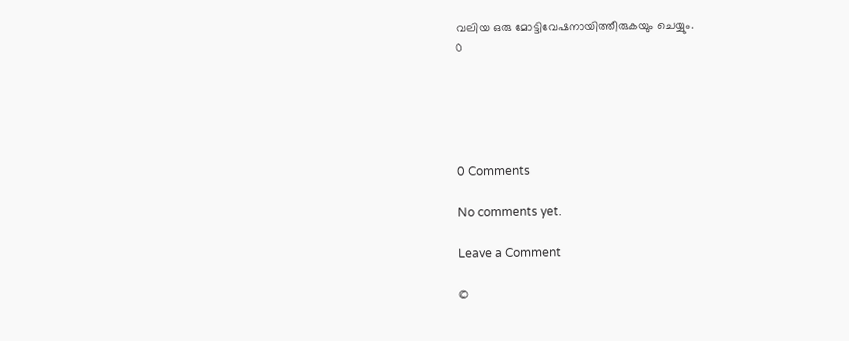വലിയ ഒരു മോട്ടിവേഷനായിത്തീരുകയും ചെയ്യും.
0





0 Comments

No comments yet.

Leave a Comment

©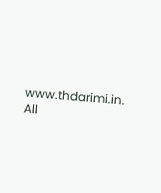www.thdarimi.in. All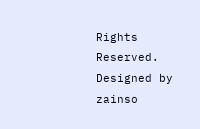Rights Reserved. Designed by zainso